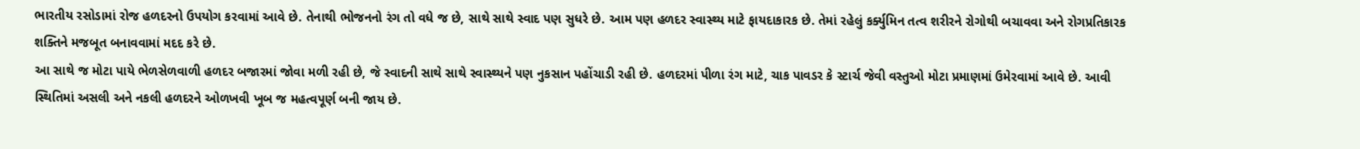ભારતીય રસોડામાં રોજ હળદરનો ઉપયોગ કરવામાં આવે છે. તેનાથી ભોજનનો રંગ તો વધે જ છે, સાથે સાથે સ્વાદ પણ સુધરે છે. આમ પણ હળદર સ્વાસ્થ્ય માટે ફાયદાકારક છે. તેમાં રહેલું કર્ક્યુમિન તત્વ શરીરને રોગોથી બચાવવા અને રોગપ્રતિકારક શક્તિને મજબૂત બનાવવામાં મદદ કરે છે.
આ સાથે જ મોટા પાયે ભેળસેળવાળી હળદર બજારમાં જોવા મળી રહી છે, જે સ્વાદની સાથે સાથે સ્વાસ્થ્યને પણ નુકસાન પહોંચાડી રહી છે. હળદરમાં પીળા રંગ માટે, ચાક પાવડર કે સ્ટાર્ચ જેવી વસ્તુઓ મોટા પ્રમાણમાં ઉમેરવામાં આવે છે. આવી સ્થિતિમાં અસલી અને નકલી હળદરને ઓળખવી ખૂબ જ મહત્વપૂર્ણ બની જાય છે.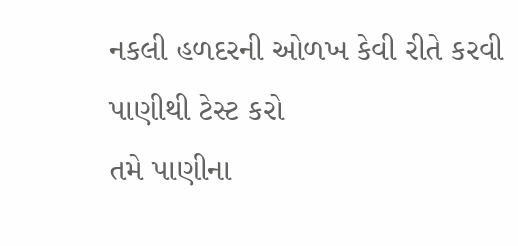નકલી હળદરની ઓળખ કેવી રીતે કરવી
પાણીથી ટેસ્ટ કરો
તમે પાણીના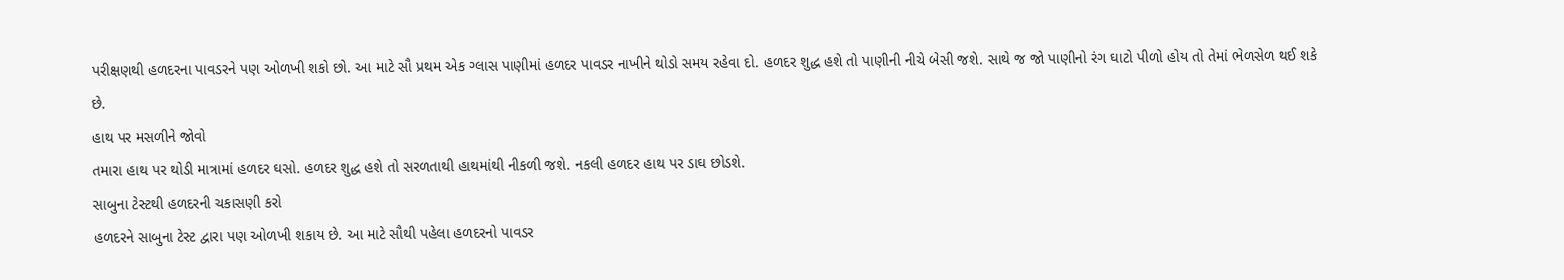પરીક્ષણથી હળદરના પાવડરને પણ ઓળખી શકો છો. આ માટે સૌ પ્રથમ એક ગ્લાસ પાણીમાં હળદર પાવડર નાખીને થોડો સમય રહેવા દો. હળદર શુદ્ધ હશે તો પાણીની નીચે બેસી જશે. સાથે જ જો પાણીનો રંગ ઘાટો પીળો હોય તો તેમાં ભેળસેળ થઈ શકે છે.
હાથ પર મસળીને જોવો
તમારા હાથ પર થોડી માત્રામાં હળદર ઘસો. હળદર શુદ્ધ હશે તો સરળતાથી હાથમાંથી નીકળી જશે. નકલી હળદર હાથ પર ડાઘ છોડશે.
સાબુના ટેસ્ટથી હળદરની ચકાસણી કરો
હળદરને સાબુના ટેસ્ટ દ્વારા પણ ઓળખી શકાય છે. આ માટે સૌથી પહેલા હળદરનો પાવડર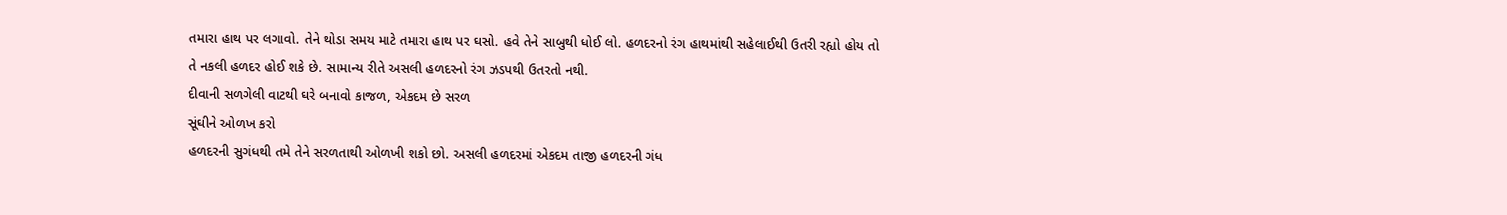તમારા હાથ પર લગાવો. તેને થોડા સમય માટે તમારા હાથ પર ઘસો. હવે તેને સાબુથી ધોઈ લો. હળદરનો રંગ હાથમાંથી સહેલાઈથી ઉતરી રહ્યો હોય તો તે નકલી હળદર હોઈ શકે છે. સામાન્ય રીતે અસલી હળદરનો રંગ ઝડપથી ઉતરતો નથી.
દીવાની સળગેલી વાટથી ઘરે બનાવો કાજળ, એકદમ છે સરળ
સૂંઘીને ઓળખ કરો
હળદરની સુગંધથી તમે તેને સરળતાથી ઓળખી શકો છો. અસલી હળદરમાં એકદમ તાજી હળદરની ગંધ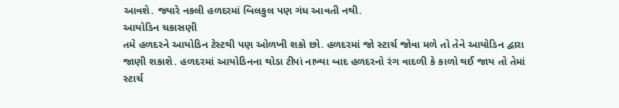આવશે. જ્યારે નકલી હળદરમાં બિલકુલ પણ ગંધ આવતી નથી.
આયોડિન ચકાસણી
તમે હળદરને આયોડિન ટેસ્ટથી પણ ઓળખી શકો છો. હળદરમાં જો સ્ટાર્ચ જોવા મળે તો તેને આયોડિન દ્વારા જાણી શકાશે. હળદરમાં આયોડિનના થોડા ટીપાં નાખ્યા બાદ હળદરનો રંગ વાદળી કે કાળો થઈ જાય તો તેમાં સ્ટાર્ચ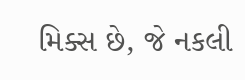મિક્સ છે, જે નકલી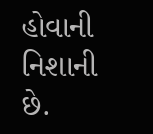હોવાની નિશાની છે.